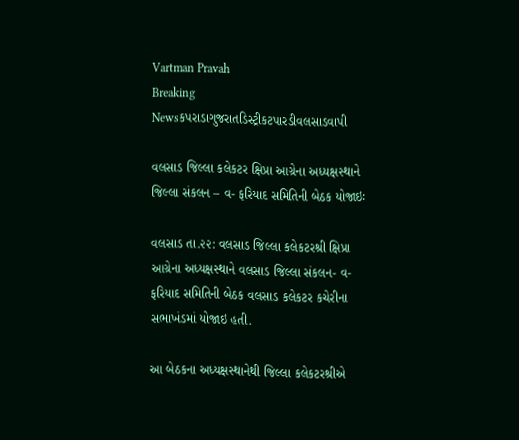Vartman Pravah
Breaking Newsકપરાડાગુજરાતડિસ્ટ્રીકટપારડીવલસાડવાપી

વલસાડ જિલ્‍લા કલેકટર ક્ષિપ્રા આગ્રેના અધ્‍યક્ષસ્‍થાને જિલ્લા સંકલન – વ- ફરિયાદ સમિતિની બેઠક યોજાઇઃ

વલસાડ તા.૨૨: વલસાડ જિલ્‍લા કલેકટરશ્રી ક્ષિપ્રા આગ્રેના અધ્‍યક્ષસ્‍થાને વલસાડ જિલ્‍લા સંકલન- વ- ફરિયાદ સમિતિની બેઠક વલસાડ કલેકટર કચેરીના સભાખંડમાં યોજાઇ હતી.

આ બેઠકના અધ્‍યક્ષસ્‍થાનેથી જિલ્લા કલેકટરશ્રીએ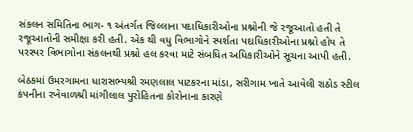સંકલન સમિતિના ભાગ- ૧ અંતર્ગત જિલ્‍લાના પદાધિકારીઓના પ્રશ્નોની જે રજૂઆતો હતી તે રજૂઆતોની સમીક્ષા કરી હતી. એક થી વધુ વિભાગોને સ્‍પર્શતા પદાધિકારીઓના પ્રશ્નો હોય તે પરસ્‍પર વિભાગોના સંકલનથી પ્રશ્નો હલ કરવા માટે સંબધિત અધિકારીઓને સૂચના આપી હતી.

બેઠકમાં ઉમરગામના ધારાસભ્‍યશ્રી રમણલાલ પાટકરના માંડા, સરીગામ ખાતે આવેલી રાઠોડ સ્‍ટીલ કંપનીના રખેવાળશ્રી માંગીલાલ પુરોહિતના કોરોનાના કારણે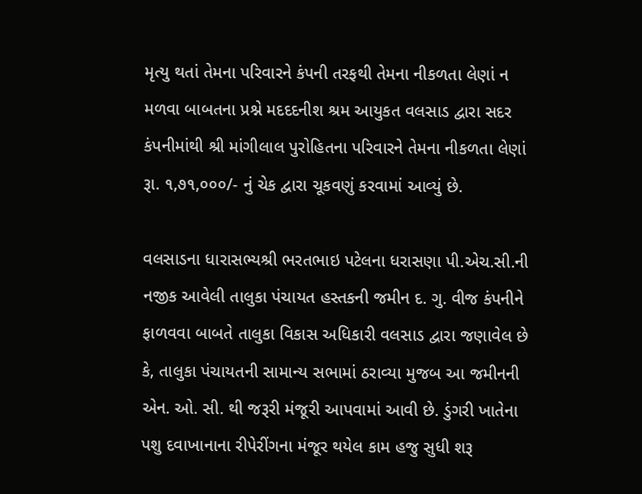મૃત્‍યુ થતાં તેમના પરિવારને કંપની તરફથી તેમના નીકળતા લેણાં ન મળવા બાબતના પ્રશ્ને મદદદનીશ શ્રમ આયુકત વલસાડ દ્વારા સદર કંપનીમાંથી શ્રી માંગીલાલ પુરોહિતના પરિવારને તેમના નીકળતા લેણાં રૂા. ૧,૭૧,૦૦૦/- નું ચેક દ્વારા ચૂકવણું કરવામાં આવ્‍યું છે.

વલસાડના ધારાસભ્‍યશ્રી ભરતભાઇ પટેલના ધરાસણા પી.એચ.સી.ની નજીક આવેલી તાલુકા પંચાયત હસ્‍તકની જમીન દ. ગુ. વીજ કંપનીને ફાળવવા બાબતે તાલુકા વિકાસ અધિકારી વલસાડ દ્વારા જણાવેલ છે કે, તાલુકા પંચાયતની સામાન્‍ય સભામાં ઠરાવ્‍યા મુજબ આ જમીનની એન. ઓ. સી. થી જરૂરી મંજૂરી આપવામાં આવી છે. ડુંગરી ખાતેના પશુ દવાખાનાના રીપેરીંગના મંજૂર થયેલ કામ હજુ સુધી શરૂ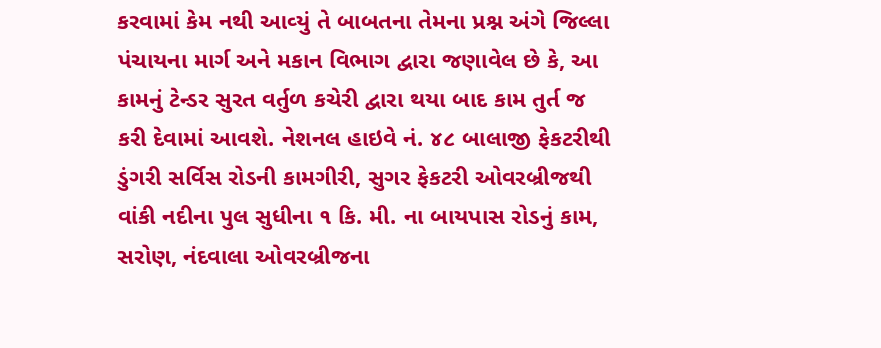કરવામાં કેમ નથી આવ્‍યું તે બાબતના તેમના પ્રશ્ન અંગે જિલ્‍લા પંચાયના માર્ગ અને મકાન વિભાગ દ્વારા જણાવેલ છે કે, આ કામનું ટેન્‍ડર સુરત વર્તુળ કચેરી દ્વારા થયા બાદ કામ તુર્ત જ કરી દેવામાં આવશે. નેશનલ હાઇવે નં. ૪૮ બાલાજી ફેકટરીથી ડુંગરી સર્વિસ રોડની કામગીરી, સુગર ફેકટરી ઓવરબ્રીજથી વાંકી નદીના પુલ સુધીના ૧ કિ. મી. ના બાયપાસ રોડનું કામ, સરોણ, નંદવાલા ઓવરબ્રીજના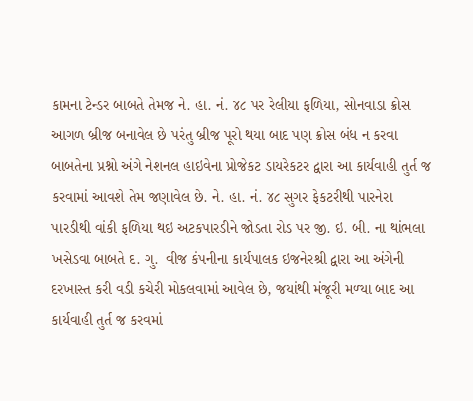કામના ટેન્‍ડર બાબતે તેમજ ને. હા. નં. ૪૮ પર રેલીયા ફળિયા, સોનવાડા ક્રોસ આગળ બ્રીજ બનાવેલ છે પરંતુ બ્રીજ પૂરો થયા બાદ પણ ક્રોસ બંધ ન કરવા બાબતેના પ્રશ્નો અંગે નેશનલ હાઇવેના પ્રોજેકટ ડાયરેકટર દ્વારા આ કાર્યવાહી તુર્ત જ કરવામાં આવશે તેમ જણાવેલ છે. ને. હા. નં. ૪૮ સુગર ફેકટરીથી પારનેરા પારડીથી વાંકી ફળિયા થઇ અટકપારડીને જોડતા રોડ પર જી. ઇ. બી. ના થાંભલા ખસેડવા બાબતે દ. ગુ.  વીજ કંપનીના કાર્યપાલક ઇજનેરશ્રી દ્વારા આ અંગેની દરખાસ્‍ત કરી વડી કચેરી મોકલવામાં આવેલ છે, જયાંથી મંજૂરી મળ્‍યા બાદ આ કાર્યવાહી તુર્ત જ કરવમાં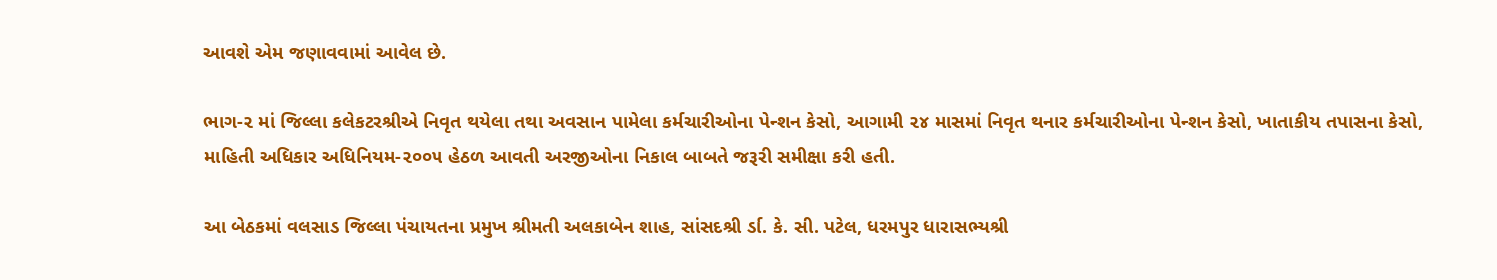આવશે એમ જણાવવામાં આવેલ છે.

ભાગ-૨ માં જિલ્‍લા કલેકટરશ્રીએ નિવૃત થયેલા તથા અવસાન પામેલા કર્મચારીઓના પેન્‍શન કેસો, આગામી ૨૪ માસમાં નિવૃત થનાર કર્મચારીઓના પેન્‍શન કેસો, ખાતાકીય તપાસના કેસો, માહિતી અધિકાર અધિનિયમ-૨૦૦૫ હેઠળ આવતી અરજીઓના નિકાલ બાબતે જરૂરી સમીક્ષા કરી હતી.

આ બેઠકમાં વલસાડ જિલ્‍લા પંચાયતના પ્રમુખ શ્રીમતી અલકાબેન શાહ, સાંસદશ્રી ર્ડા. કે. સી. પટેલ, ધરમપુર ધારાસભ્‍યશ્રી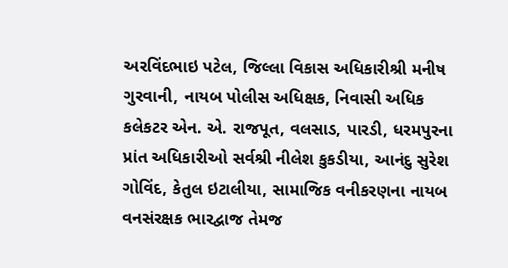અરવિંદભાઇ પટેલ, જિલ્‍લા વિકાસ અધિકારીશ્રી મનીષ ગુરવાની, નાયબ પોલીસ અધિક્ષક, નિવાસી અધિક કલેકટર એન. એ. રાજપૂત, વલસાડ, પારડી, ધરમપુરના પ્રાંત અધિકારીઓ સર્વશ્રી નીલેશ કુકડીયા, આનંદુ સુરેશ ગોવિંદ, કેતુલ ઇટાલીયા, સામાજિક વનીકરણના નાયબ વનસંરક્ષક ભારદ્વાજ તેમજ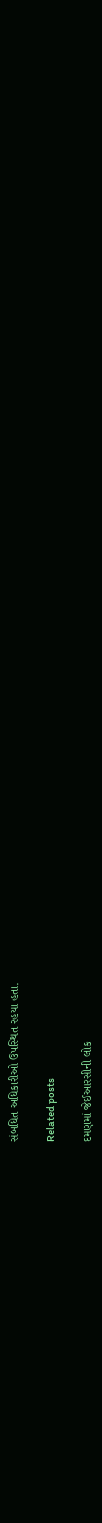સંબધિત અધિકારીઓ ઉપસ્‍થિત રહયા હતા.

Related posts

દમણમાં જેઈઆરસીની લોક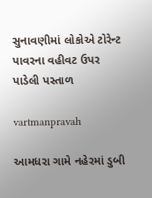સુનાવણીમાં લોકોએ ટોરેન્‍ટ પાવરના વહીવટ ઉપર પાડેલી પસ્‍તાળ

vartmanpravah

આમધરા ગામે નહેરમાં ડુબી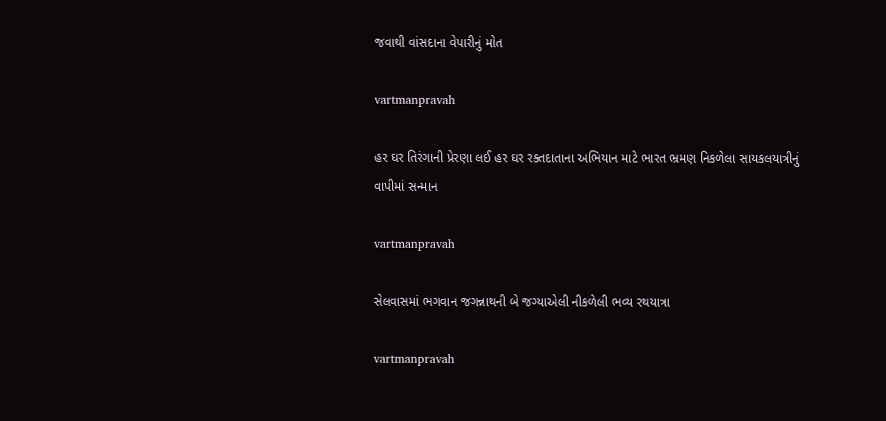જવાથી વાંસદાના વેપારીનું મોત

vartmanpravah

હર ઘર તિરંગાની પ્રેરણા લઈ હર ઘર રક્‍તદાતાના અભિયાન માટે ભારત ભ્રમણ નિકળેલા સાયકલયાત્રીનું વાપીમાં સન્‍માન

vartmanpravah

સેલવાસમાં ભગવાન જગન્નાથની બે જગ્‍યાએલી નીકળેલી ભવ્‍ય રથયાત્રા

vartmanpravah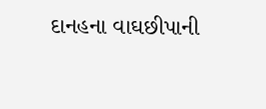દાનહના વાઘછીપાની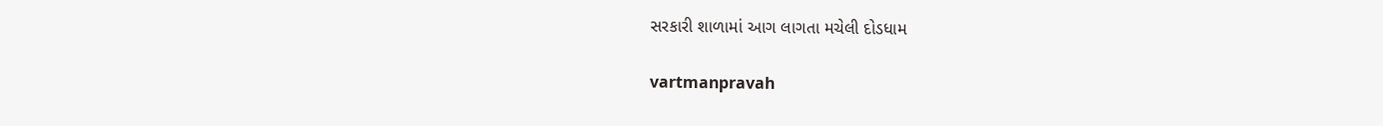સરકારી શાળામાં આગ લાગતા મચેલી દોડધામ

vartmanpravah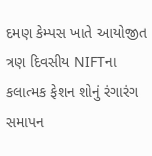દમણ કેમ્‍પસ ખાતે આયોજીત ત્રણ દિવસીય NIFTના કલાત્‍મક ફેશન શોનું રંગારંગ સમાપન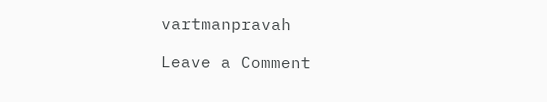vartmanpravah

Leave a Comment